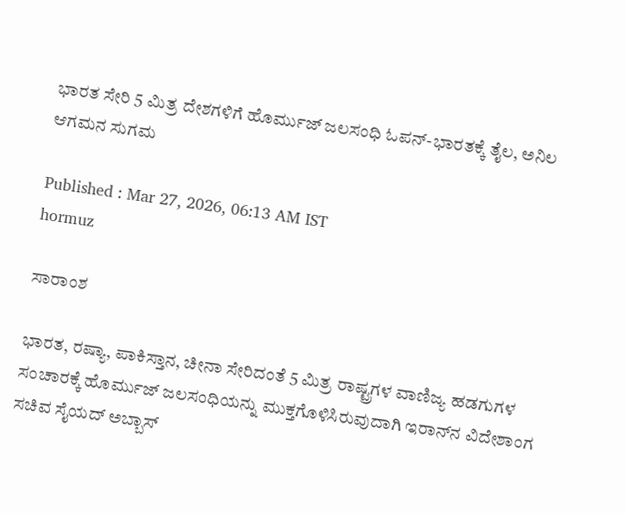ಭಾರತ ಸೇರಿ 5 ಮಿತ್ರ ದೇಶಗಳಿಗೆ ಹೊರ್ಮುಜ್ ಜಲಸಂಧಿ ಓಪನ್-ಭಾರತಕ್ಕೆ ತೈಲ, ಅನಿಲ ಆಗಮನ ಸುಗಮ

Published : Mar 27, 2026, 06:13 AM IST
hormuz

ಸಾರಾಂಶ

ಭಾರತ, ರಷ್ಯಾ, ಪಾಕಿಸ್ತಾನ, ಚೀನಾ ಸೇರಿದಂತೆ 5 ಮಿತ್ರ ರಾಷ್ಟ್ರಗಳ ವಾಣಿಜ್ಯ ಹಡಗುಗಳ ಸಂಚಾರಕ್ಕೆ ಹೊರ್ಮುಜ್‌ ಜಲಸಂಧಿಯನ್ನು ಮುಕ್ತಗೊಳಿಸಿರುವುದಾಗಿ ಇರಾನ್‌ನ ವಿದೇಶಾಂಗ ಸಚಿವ ಸೈಯದ್‌ ಅಬ್ಬಾಸ್‌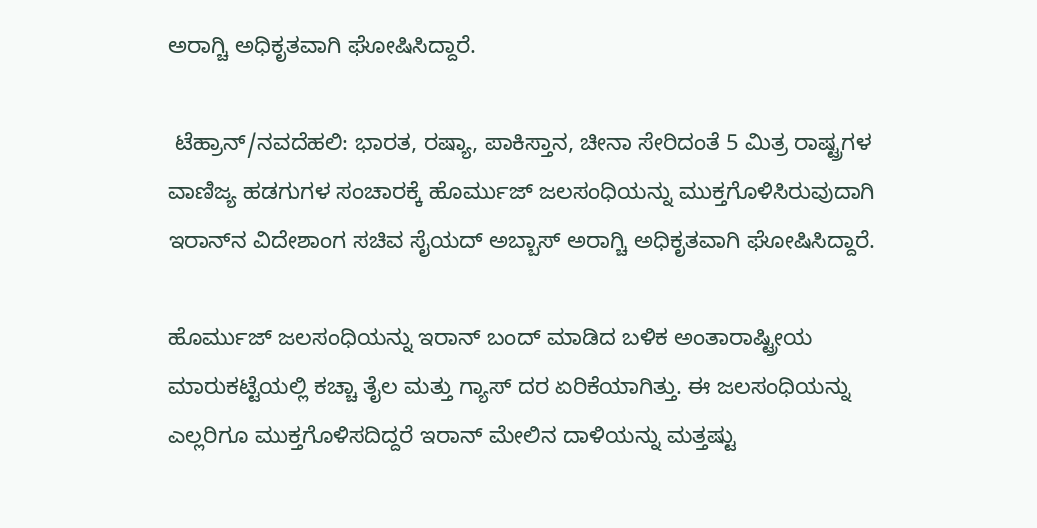ಅರಾಗ್ಚಿ ಅಧಿಕೃತವಾಗಿ ಘೋಷಿಸಿದ್ದಾರೆ.

 ಟೆಹ್ರಾನ್‌/ನವದೆಹಲಿ: ಭಾರತ, ರಷ್ಯಾ, ಪಾಕಿಸ್ತಾನ, ಚೀನಾ ಸೇರಿದಂತೆ 5 ಮಿತ್ರ ರಾಷ್ಟ್ರಗಳ ವಾಣಿಜ್ಯ ಹಡಗುಗಳ ಸಂಚಾರಕ್ಕೆ ಹೊರ್ಮುಜ್‌ ಜಲಸಂಧಿಯನ್ನು ಮುಕ್ತಗೊಳಿಸಿರುವುದಾಗಿ ಇರಾನ್‌ನ ವಿದೇಶಾಂಗ ಸಚಿವ ಸೈಯದ್‌ ಅಬ್ಬಾಸ್‌ ಅರಾಗ್ಚಿ ಅಧಿಕೃತವಾಗಿ ಘೋಷಿಸಿದ್ದಾರೆ.

ಹೊರ್ಮುಜ್‌ ಜಲಸಂಧಿಯನ್ನು ಇರಾನ್‌ ಬಂದ್‌ ಮಾಡಿದ ಬಳಿಕ ಅಂತಾರಾಷ್ಟ್ರೀಯ ಮಾರುಕಟ್ಟೆಯಲ್ಲಿ ಕಚ್ಚಾ ತೈಲ ಮತ್ತು ಗ್ಯಾಸ್‌ ದರ ಏರಿಕೆಯಾಗಿತ್ತು. ಈ ಜಲಸಂಧಿಯನ್ನು ಎಲ್ಲರಿಗೂ ಮುಕ್ತಗೊಳಿಸದಿದ್ದರೆ ಇರಾನ್‌ ಮೇಲಿನ ದಾಳಿಯನ್ನು ಮತ್ತಷ್ಟು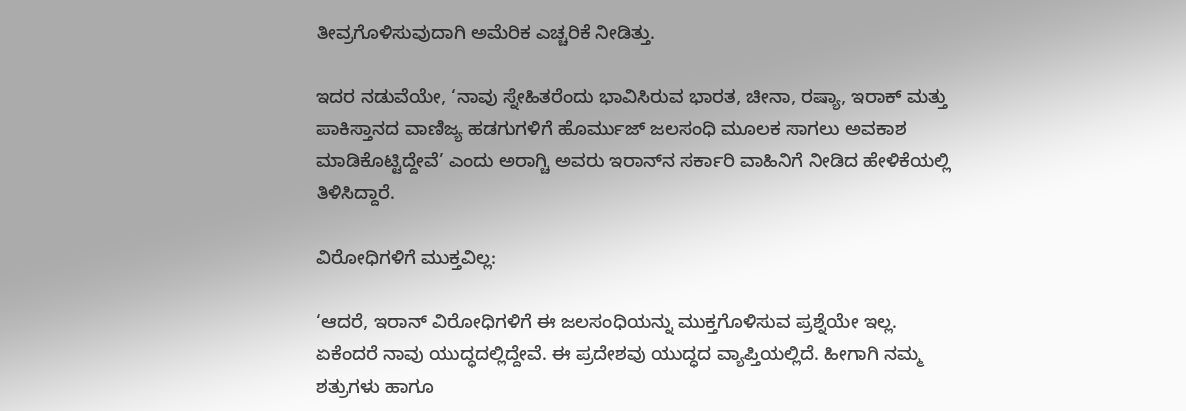ತೀವ್ರಗೊಳಿಸುವುದಾಗಿ ಅಮೆರಿಕ ಎಚ್ಚರಿಕೆ ನೀಡಿತ್ತು.

ಇದರ ನಡುವೆಯೇ, ‘ನಾವು ಸ್ನೇಹಿತರೆಂದು ಭಾವಿಸಿರುವ ಭಾರತ, ಚೀನಾ, ರಷ್ಯಾ, ಇರಾಕ್‌ ಮತ್ತು ಪಾಕಿಸ್ತಾನದ ವಾಣಿಜ್ಯ ಹಡಗುಗಳಿಗೆ ಹೊರ್ಮುಜ್‌ ಜಲಸಂಧಿ ಮೂಲಕ ಸಾಗಲು ಅವಕಾಶ ಮಾಡಿಕೊಟ್ಟಿದ್ದೇವೆ’ ಎಂದು ಅರಾಗ್ಚಿ ಅವರು ಇರಾನ್‌ನ ಸರ್ಕಾರಿ ವಾಹಿನಿಗೆ ನೀಡಿದ ಹೇಳಿಕೆಯಲ್ಲಿ ತಿಳಿಸಿದ್ದಾರೆ.

ವಿರೋಧಿಗಳಿಗೆ ಮುಕ್ತವಿಲ್ಲ:

‘ಆದರೆ, ಇರಾನ್‌ ವಿರೋಧಿಗಳಿಗೆ ಈ ಜಲಸಂಧಿಯನ್ನು ಮುಕ್ತಗೊಳಿಸುವ ಪ್ರಶ್ನೆಯೇ ಇಲ್ಲ. ಏಕೆಂದರೆ ನಾವು ಯುದ್ಧದಲ್ಲಿದ್ದೇವೆ. ಈ ಪ್ರದೇಶವು ಯುದ್ಧದ ವ್ಯಾಪ್ತಿಯಲ್ಲಿದೆ. ಹೀಗಾಗಿ ನಮ್ಮ ಶತ್ರುಗಳು ಹಾಗೂ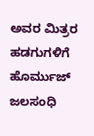ಅವರ ಮಿತ್ರರ ಹಡಗುಗಳಿಗೆ ಹೊರ್ಮುಜ್‌ ಜಲಸಂಧಿ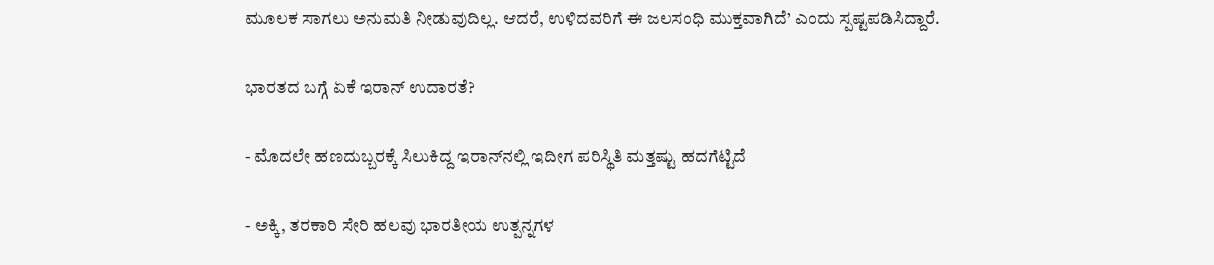ಮೂಲಕ ಸಾಗಲು ಅನುಮತಿ ನೀಡುವುದಿಲ್ಲ. ಆದರೆ, ಉಳಿದವರಿಗೆ ಈ ಜಲಸಂಧಿ ಮುಕ್ತವಾಗಿದೆ’ ಎಂದು ಸ್ಪಷ್ಟಪಡಿಸಿದ್ದಾರೆ.

ಭಾರತದ ಬಗ್ಗೆ ಏಕೆ ಇರಾನ್ ಉದಾರತೆ?

- ಮೊದಲೇ ಹಣದುಬ್ಬರಕ್ಕೆ ಸಿಲುಕಿದ್ದ ಇರಾನ್‌ನಲ್ಲಿ ಇದೀಗ ಪರಿಸ್ಥಿತಿ ಮತ್ತಷ್ಟು ಹದಗೆಟ್ಟಿದೆ

- ಅಕ್ಕಿ, ತರಕಾರಿ ಸೇರಿ ಹಲವು ಭಾರತೀಯ ಉತ್ಪನ್ನಗಳ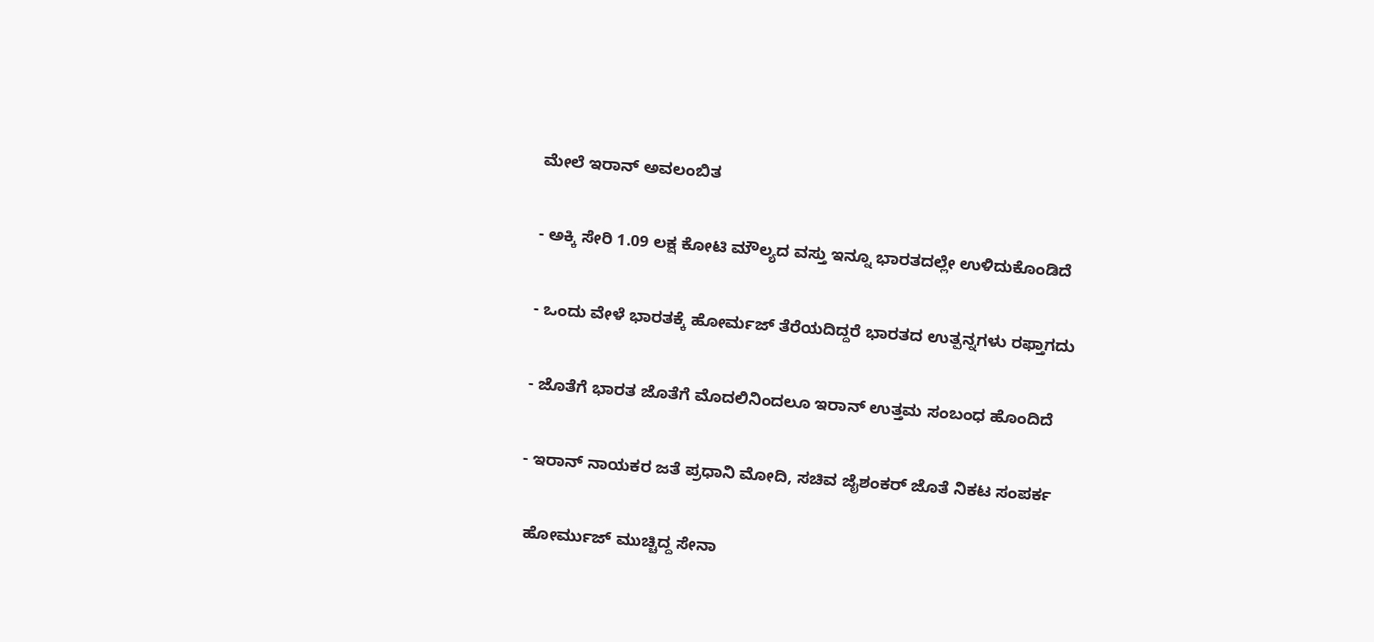ಮೇಲೆ ಇರಾನ್‌ ಅವಲಂಬಿತ

- ಅಕ್ಕಿ ಸೇರಿ 1.09 ಲಕ್ಷ ಕೋಟಿ ಮೌಲ್ಯದ ವಸ್ತು ಇನ್ನೂ ಭಾರತದಲ್ಲೇ ಉಳಿದುಕೊಂಡಿದೆ

- ಒಂದು ವೇಳೆ ಭಾರತಕ್ಕೆ ಹೋರ್ಮಜ್‌ ತೆರೆಯದಿದ್ದರೆ ಭಾರತದ ಉತ್ಪನ್ನಗಳು ರಫ್ತಾಗದು

- ಜೊತೆಗೆ ಭಾರತ ಜೊತೆಗೆ ಮೊದಲಿನಿಂದಲೂ ಇರಾನ್‌ ಉತ್ತಮ ಸಂಬಂಧ ಹೊಂದಿದೆ

- ಇರಾನ್‌ ನಾಯಕರ ಜತೆ ಪ್ರಧಾನಿ ಮೋದಿ, ಸಚಿವ ಜೈಶಂಕರ್‌ ಜೊತೆ ನಿಕಟ ಸಂಪರ್ಕ

 ಹೋರ್ಮುಜ್‌ ಮುಚ್ಚಿದ್ದ ಸೇನಾ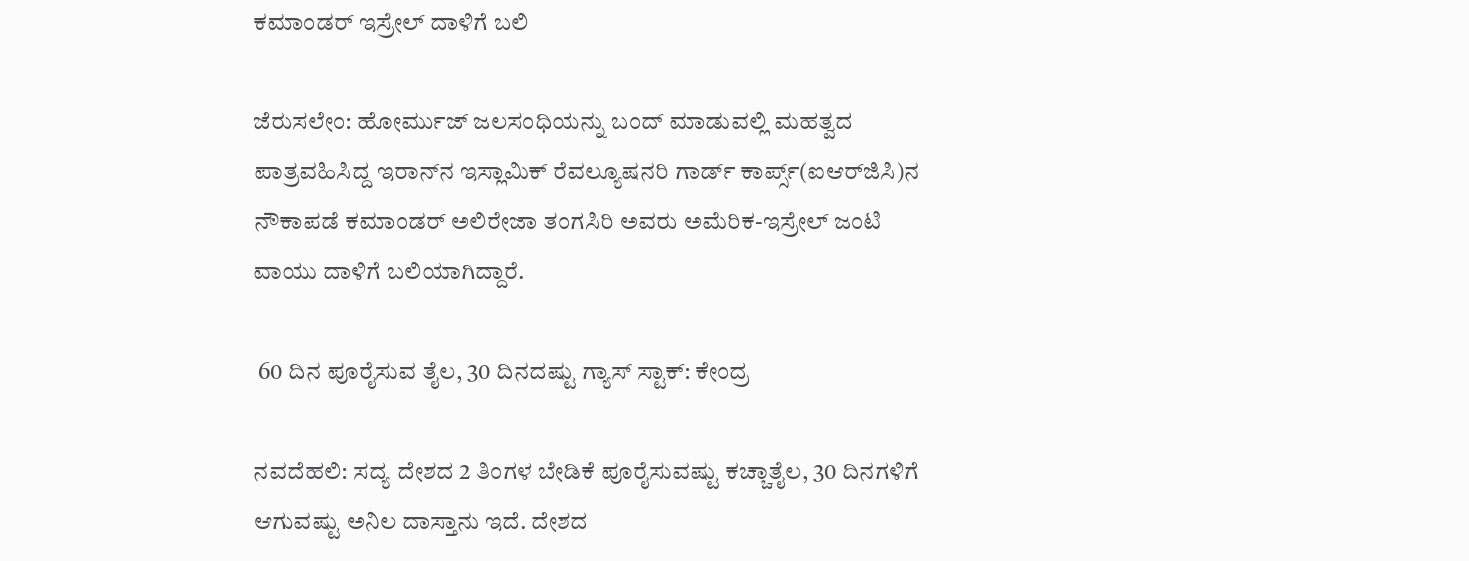ಕಮಾಂಡರ್‌ ಇಸ್ರೇಲ್‌ ದಾಳಿಗೆ ಬಲಿ

ಜೆರುಸಲೇಂ: ಹೋರ್ಮುಜ್‌ ಜಲಸಂಧಿಯನ್ನು ಬಂದ್‌ ಮಾಡುವಲ್ಲಿ ಮಹತ್ವದ ಪಾತ್ರವಹಿಸಿದ್ದ ಇರಾನ್‌ನ ಇಸ್ಲಾಮಿಕ್‌ ರೆವಲ್ಯೂಷನರಿ ಗಾರ್ಡ್‌ ಕಾರ್ಪ್ಸ್‌(ಐಆರ್‌ಜಿಸಿ)ನ ನೌಕಾಪಡೆ ಕಮಾಂಡರ್‌ ಅಲಿರೇಜಾ ತಂಗಸಿರಿ ಅವರು ಅಮೆರಿಕ-ಇಸ್ರೇಲ್‌ ಜಂಟಿ ವಾಯು ದಾಳಿಗೆ ಬಲಿಯಾಗಿದ್ದಾರೆ.

 60 ದಿನ ಪೂರೈಸುವ ತೈಲ, 30 ದಿನದಷ್ಟು ಗ್ಯಾಸ್‌ ಸ್ಟಾಕ್‌: ಕೇಂದ್ರ

ನವದೆಹಲಿ: ಸದ್ಯ ದೇಶದ 2 ತಿಂಗಳ ಬೇಡಿಕೆ ಪೂರೈಸುವಷ್ಟು ಕಚ್ಚಾತೈಲ, 30 ದಿನಗಳಿಗೆ ಆಗುವಷ್ಟು ಅನಿಲ ದಾಸ್ತಾನು ಇದೆ. ದೇಶದ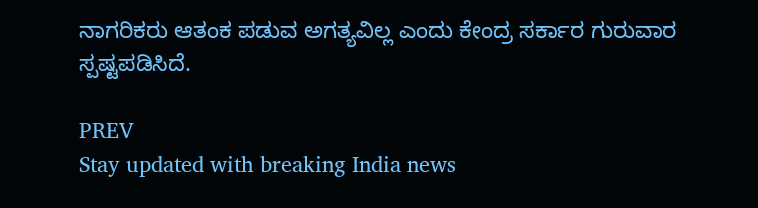ನಾಗರಿಕರು ಆತಂಕ ಪಡುವ ಅಗತ್ಯವಿಲ್ಲ ಎಂದು ಕೇಂದ್ರ ಸರ್ಕಾರ ಗುರುವಾರ ಸ್ಪಷ್ಟಪಡಿಸಿದೆ.

PREV
Stay updated with breaking India news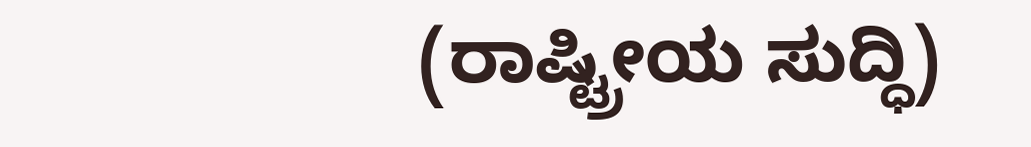(ರಾಷ್ಟ್ರೀಯ ಸುದ್ಧಿ)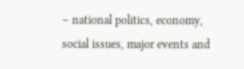– national politics, economy, social issues, major events and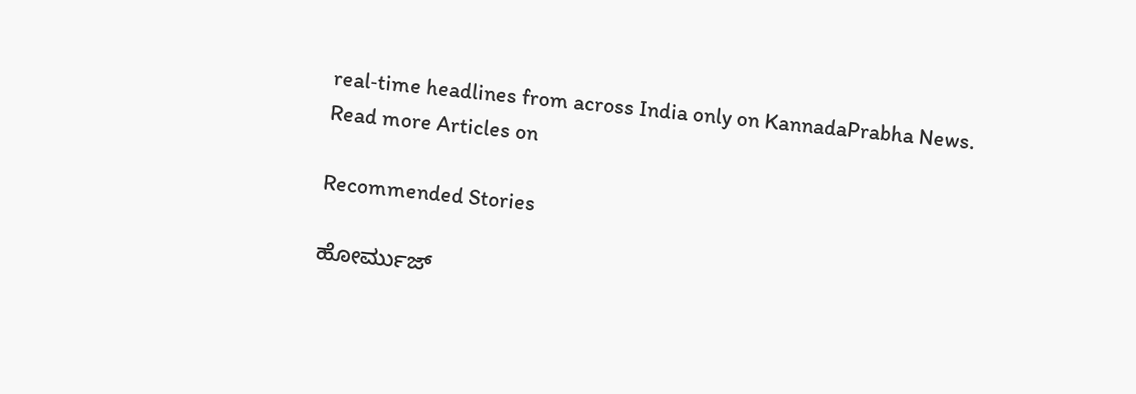real‑time headlines from across India only on KannadaPrabha News.
Read more Articles on

Recommended Stories

ಹೋರ್ಮುಜ್‌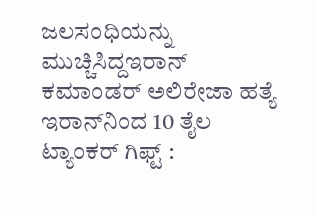ಜಲಸಂಧಿಯನ್ನು ಮುಚ್ಚಿಸಿದ್ದಇರಾನ್‌ ಕಮಾಂಡರ್‌ ಅಲಿರೇಜಾ ಹತ್ಯೆ
ಇರಾನ್‌ನಿಂದ 10 ತೈಲ ಟ್ಯಾಂಕರ್‌ ಗಿಫ್ಟ್‌ :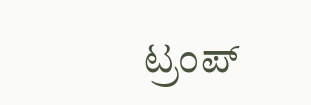ಟ್ರಂಪ್‌